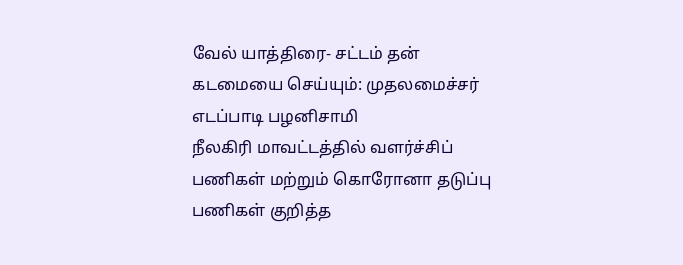வேல் யாத்திரை- சட்டம் தன் கடமையை செய்யும்: முதலமைச்சர் எடப்பாடி பழனிசாமி
நீலகிரி மாவட்டத்தில் வளர்ச்சிப் பணிகள் மற்றும் கொரோனா தடுப்பு பணிகள் குறித்த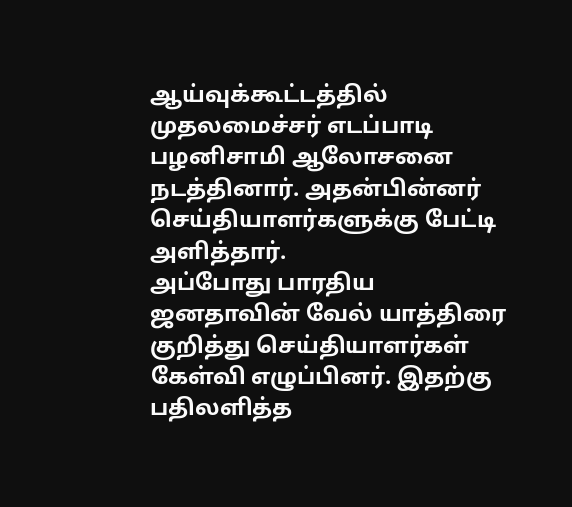ஆய்வுக்கூட்டத்தில் முதலமைச்சர் எடப்பாடி பழனிசாமி ஆலோசனை நடத்தினார். அதன்பின்னர் செய்தியாளர்களுக்கு பேட்டி அளித்தார்.
அப்போது பாரதிய ஜனதாவின் வேல் யாத்திரை குறித்து செய்தியாளர்கள் கேள்வி எழுப்பினர். இதற்கு பதிலளித்த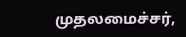முதலமைச்சர்,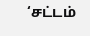‘சட்டம்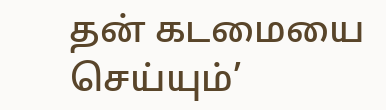தன் கடமையை செய்யும்’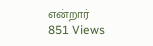என்றார்
851 Views